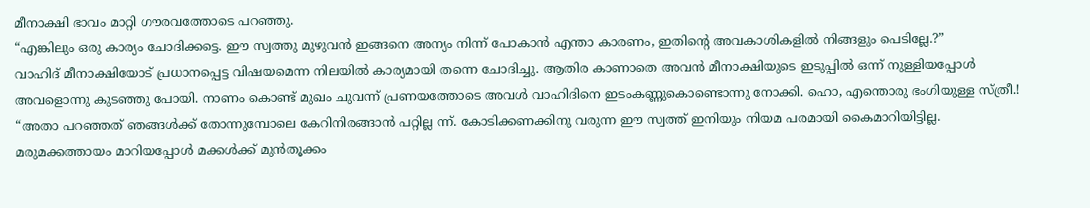മീനാക്ഷി ഭാവം മാറ്റി ഗൗരവത്തോടെ പറഞ്ഞു.
“എങ്കിലും ഒരു കാര്യം ചോദിക്കട്ടെ. ഈ സ്വത്തു മുഴുവൻ ഇങ്ങനെ അന്യം നിന്ന് പോകാൻ എന്താ കാരണം, ഇതിന്റെ അവകാശികളിൽ നിങ്ങളും പെടില്ലേ.?”
വാഹിദ് മീനാക്ഷിയോട് പ്രധാനപ്പെട്ട വിഷയമെന്ന നിലയിൽ കാര്യമായി തന്നെ ചോദിച്ചു. ആതിര കാണാതെ അവൻ മീനാക്ഷിയുടെ ഇടുപ്പിൽ ഒന്ന് നുള്ളിയപ്പോൾ അവളൊന്നു കുടഞ്ഞു പോയി. നാണം കൊണ്ട് മുഖം ചുവന്ന് പ്രണയത്തോടെ അവൾ വാഹിദിനെ ഇടംകണ്ണുകൊണ്ടൊന്നു നോക്കി. ഹൊ, എന്തൊരു ഭംഗിയുള്ള സ്ത്രീ.!
“അതാ പറഞ്ഞത് ഞങ്ങൾക്ക് തോന്നുമ്പോലെ കേറിനിരങ്ങാൻ പറ്റില്ല ന്ന്. കോടിക്കണക്കിനു വരുന്ന ഈ സ്വത്ത് ഇനിയും നിയമ പരമായി കൈമാറിയിട്ടില്ല. മരുമക്കത്തായം മാറിയപ്പോൾ മക്കൾക്ക് മുൻതൂക്കം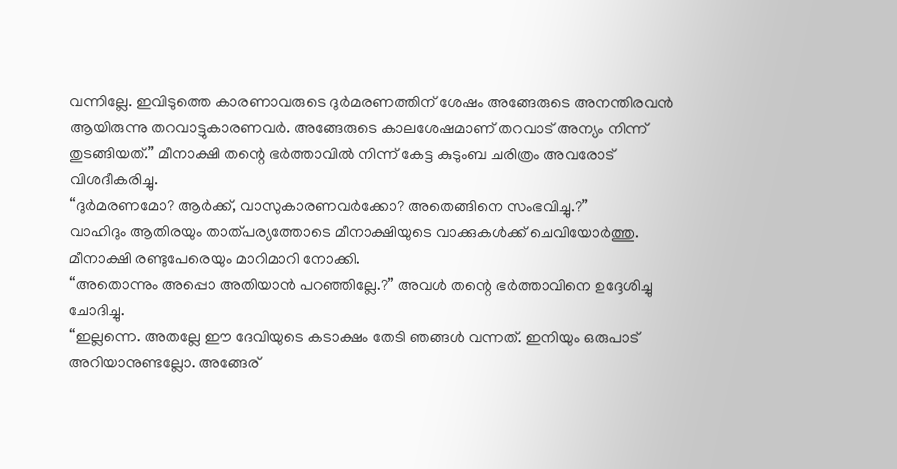വന്നില്ലേ. ഇവിടുത്തെ കാരണാവരുടെ ദുർമരണത്തിന് ശേഷം അങ്ങേരുടെ അനന്തിരവൻ ആയിരുന്നു തറവാട്ടുകാരണവർ. അങ്ങേരുടെ കാലശേഷമാണ് തറവാട് അന്യം നിന്ന് തുടങ്ങിയത്.” മീനാക്ഷി തന്റെ ഭർത്താവിൽ നിന്ന് കേട്ട കുടുംബ ചരിത്രം അവരോട് വിശദീകരിച്ചു.
“ദുർമരണമോ? ആർക്ക്, വാസുകാരണവർക്കോ? അതെങ്ങിനെ സംഭവിച്ചു.?”
വാഹിദും ആതിരയും താത്പര്യത്തോടെ മീനാക്ഷിയുടെ വാക്കുകൾക്ക് ചെവിയോർത്തു. മീനാക്ഷി രണ്ടുപേരെയും മാറിമാറി നോക്കി.
“അതൊന്നും അപ്പൊ അതിയാൻ പറഞ്ഞില്ലേ.?” അവൾ തന്റെ ഭർത്താവിനെ ഉദ്ദേശിച്ചു ചോദിച്ചു.
“ഇല്ലന്നെ. അതല്ലേ ഈ ദേവിയുടെ കടാക്ഷം തേടി ഞങ്ങൾ വന്നത്. ഇനിയും ഒരുപാട് അറിയാനുണ്ടല്ലോ. അങ്ങേര്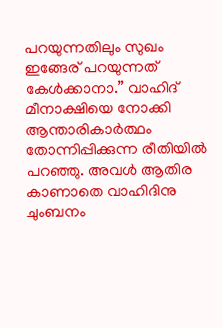പറയുന്നതിലും സുഖം ഇങ്ങേര് പറയുന്നത് കേൾക്കാനാ.” വാഹിദ് മീനാക്ഷിയെ നോക്കി ആന്താരികാർത്ഥം തോന്നിപ്പിക്കുന്ന രീതിയിൽ പറഞ്ഞു. അവൾ ആതിര കാണാതെ വാഹിദിനു ചുംബനം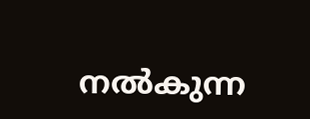നൽകുന്ന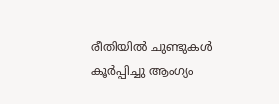രീതിയിൽ ചുണ്ടുകൾ കൂർപ്പിച്ചു ആംഗ്യം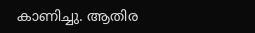കാണിച്ചു. ആതിര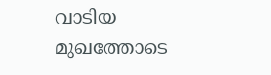വാടിയ മുഖത്തോടെ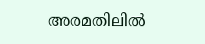അരമതിലിൽ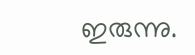ഇരുന്നു.